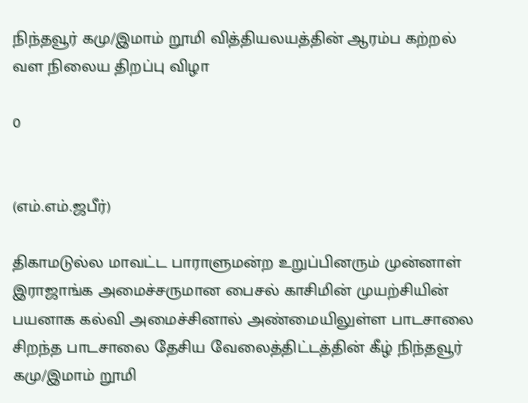நிந்தவூர் கமு/இமாம் றூமி வித்தியலயத்தின் ஆரம்ப கற்றல் வள நிலைய திறப்பு விழா

0


(எம்.எம்.ஜபீர்)

திகாமடுல்ல மாவட்ட பாராளுமன்ற உறுப்பினரும் முன்னாள் இராஜாங்க அமைச்சருமான பைசல் காசிமின் முயற்சியின் பயனாக கல்வி அமைச்சினால் அண்மையிலுள்ள பாடசாலை சிறந்த பாடசாலை தேசிய வேலைத்திட்டத்தின் கீழ் நிந்தவூர் கமு/இமாம் றூமி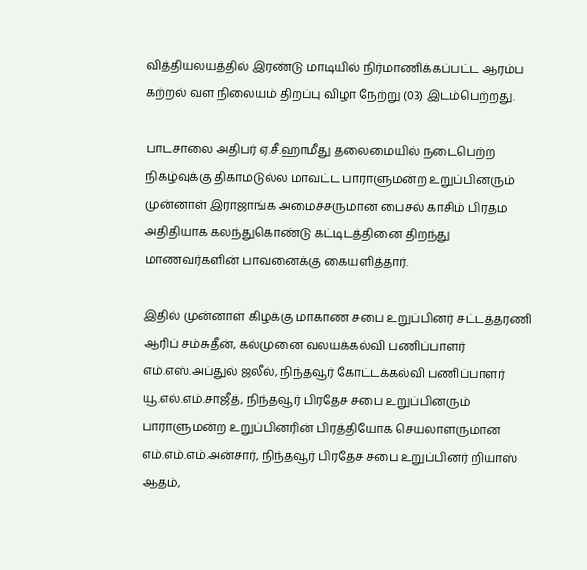வித்தியலயத்தில் இரண்டு மாடியில் நிர்மாணிக்கப்பட்ட ஆரம்ப கற்றல் வள நிலையம் திறப்பு விழா நேற்று (03) இடம்பெற்றது.

பாடசாலை அதிபர் ஏ.சீ.ஹாமீது தலைமையில் நடைபெற்ற நிகழ்வுக்கு திகாமடுல்ல மாவட்ட பாராளுமன்ற உறுப்பினரும் முன்னாள் இராஜாங்க அமைச்சருமான பைசல் காசிம் பிரதம அதிதியாக கலந்துகொண்டு கட்டிடத்தினை திறந்து மாணவர்களின் பாவனைக்கு கையளித்தார்.

இதில் முன்னாள் கிழக்கு மாகாண சபை உறுப்பினர் சட்டத்தரணி ஆரிப் சம்சுதீன், கல்முனை வலயக்கல்வி பணிப்பாளர் எம்.எஸ்.அப்துல் ஜலீல், நிந்தவூர் கோட்டக்கல்வி பணிப்பாளர் யூ.எல்.எம்.சாஜீத், நிந்தவூர் பிரதேச சபை உறுப்பினரும் பாராளுமன்ற உறுப்பினரின் பிரத்தியோக செயலாளருமான எம்.எம்.எம்.அன்சார், நிந்தவூர் பிரதேச சபை உறுப்பினர் றியாஸ் ஆதம்,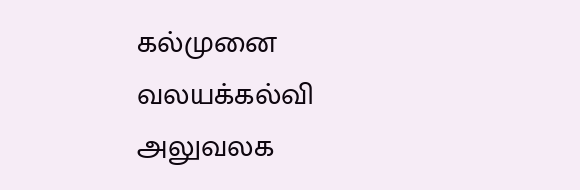கல்முனை வலயக்கல்வி அலுவலக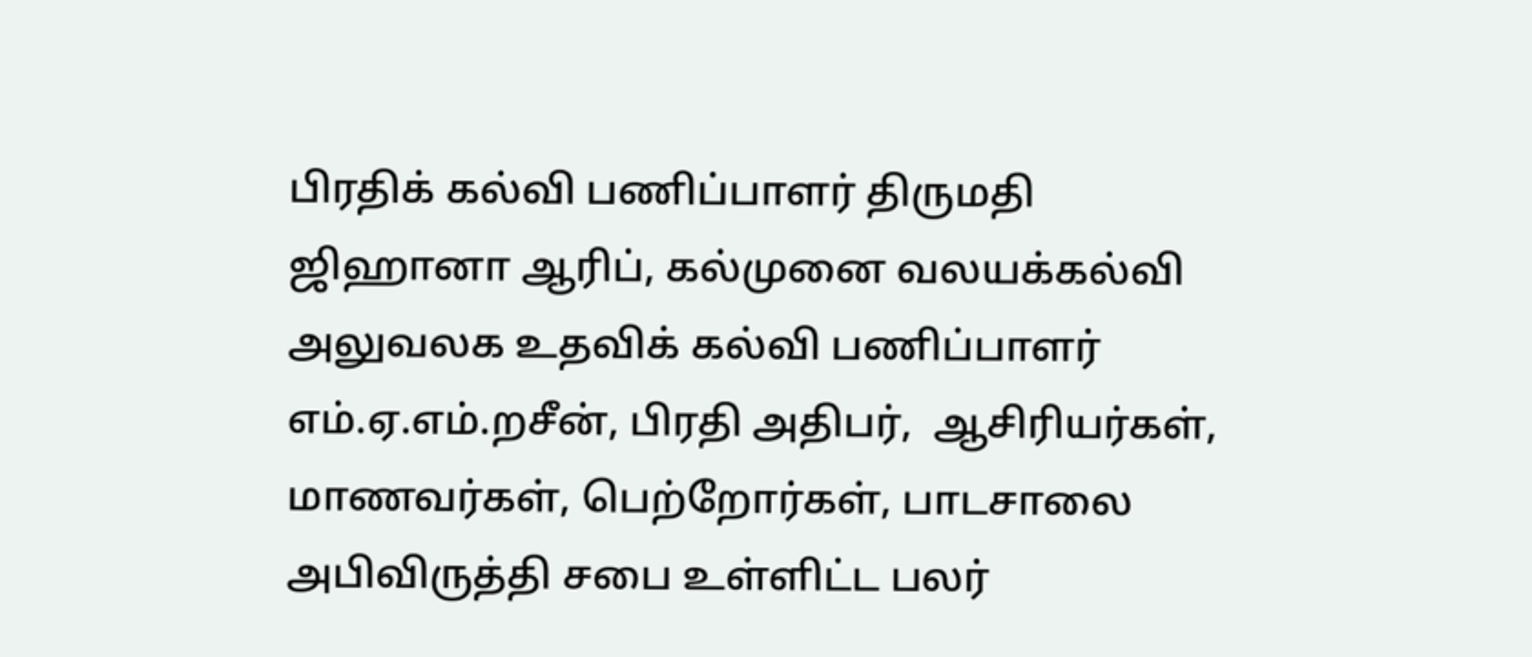பிரதிக் கல்வி பணிப்பாளர் திருமதி ஜிஹானா ஆரிப், கல்முனை வலயக்கல்வி அலுவலக உதவிக் கல்வி பணிப்பாளர் எம்.ஏ.எம்.றசீன், பிரதி அதிபர்,  ஆசிரியர்கள், மாணவர்கள், பெற்றோர்கள், பாடசாலை அபிவிருத்தி சபை உள்ளிட்ட பலர்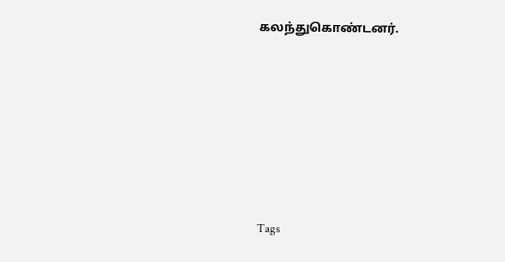கலந்துகொண்டனர்.






Tags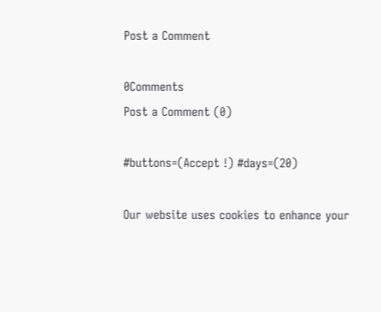Post a Comment

0Comments
Post a Comment (0)

#buttons=(Accept !) #days=(20)

Our website uses cookies to enhance your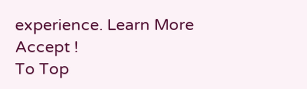experience. Learn More
Accept !
To Top